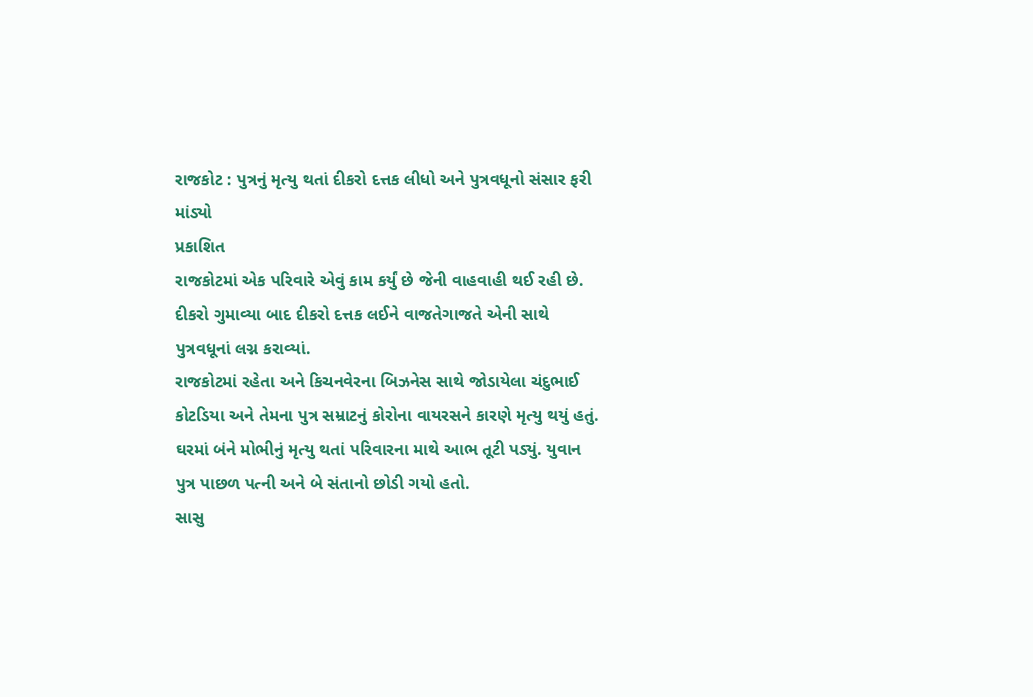રાજકોટ : પુત્રનું મૃત્યુ થતાં દીકરો દત્તક લીધો અને પુત્રવધૂનો સંસાર ફરી માંડ્યો
પ્રકાશિત
રાજકોટમાં એક પરિવારે એવું કામ કર્યું છે જેની વાહવાહી થઈ રહી છે. દીકરો ગુમાવ્યા બાદ દીકરો દત્તક લઈને વાજતેગાજતે એની સાથે પુત્રવધૂનાં લગ્ન કરાવ્યાં.
રાજકોટમાં રહેતા અને કિચનવેરના બિઝનેસ સાથે જોડાયેલા ચંદુભાઈ કોટડિયા અને તેમના પુત્ર સમ્રાટનું કોરોના વાયરસને કારણે મૃત્યુ થયું હતું.
ઘરમાં બંને મોભીનું મૃત્યુ થતાં પરિવારના માથે આભ તૂટી પડ્યું. યુવાન પુત્ર પાછળ પત્ની અને બે સંતાનો છોડી ગયો હતો.
સાસુ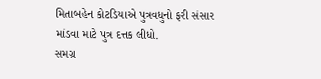મિતાબહેન કોટડિયાએ પુત્રવધુનો ફરી સંસાર માંડવા માટે પુત્ર દત્તક લીધો.
સમગ્ર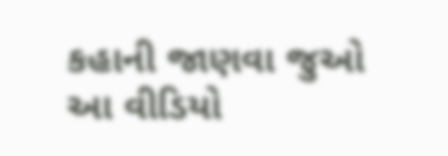કહાની જાણવા જુઓ આ વીડિયો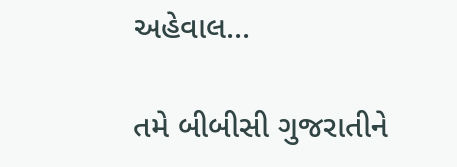અહેવાલ...

તમે બીબીસી ગુજરાતીને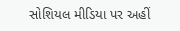સોશિયલ મીડિયા પર અહીં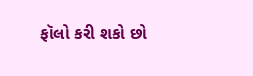ફૉલો કરી શકો છો